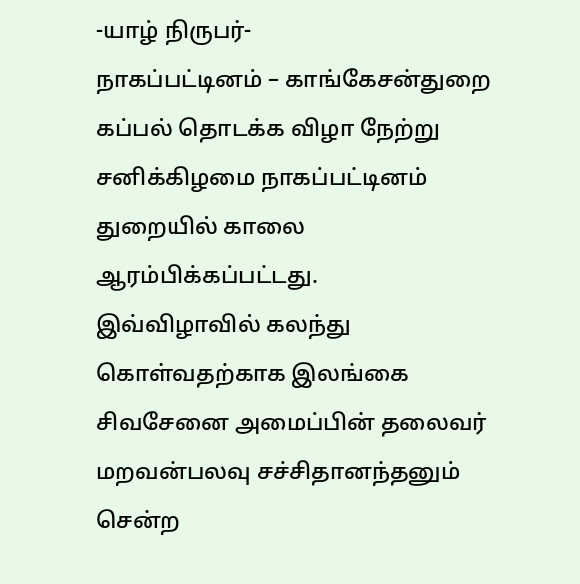-யாழ் நிருபர்-
நாகப்பட்டினம் – காங்கேசன்துறை கப்பல் தொடக்க விழா நேற்று சனிக்கிழமை நாகப்பட்டினம் துறையில் காலை ஆரம்பிக்கப்பட்டது.
இவ்விழாவில் கலந்து கொள்வதற்காக இலங்கை சிவசேனை அமைப்பின் தலைவர் மறவன்பலவு சச்சிதானந்தனும் சென்ற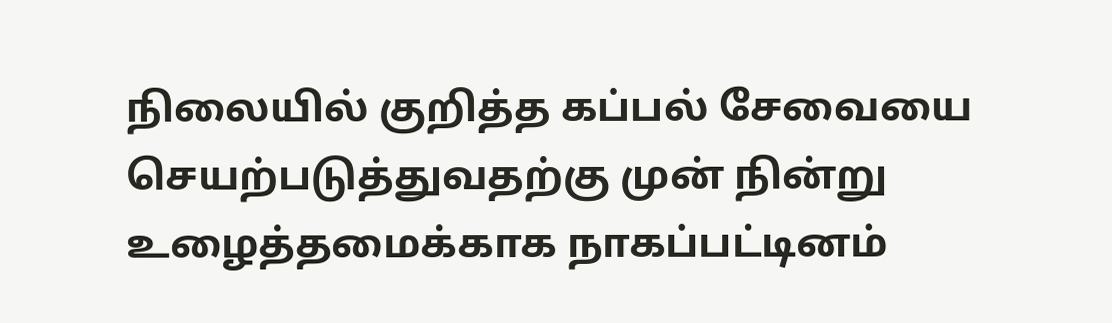நிலையில் குறித்த கப்பல் சேவையை செயற்படுத்துவதற்கு முன் நின்று உழைத்தமைக்காக நாகப்பட்டினம்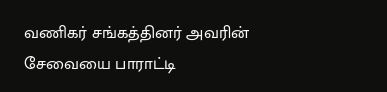வணிகர் சங்கத்தினர் அவரின் சேவையை பாராட்டி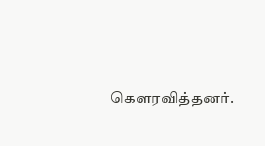கௌரவித்தனர்.